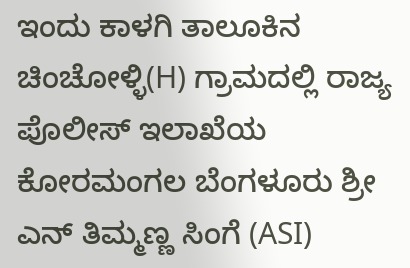ಇಂದು ಕಾಳಗಿ ತಾಲೂಕಿನ ಚಿಂಚೋಳ್ಳಿ(H) ಗ್ರಾಮದಲ್ಲಿ ರಾಜ್ಯ ಪೊಲೀಸ್ ಇಲಾಖೆಯ ಕೋರಮಂಗಲ ಬೆಂಗಳೂರು ಶ್ರೀ ಎನ್ ತಿಮ್ಮಣ್ಣ ಸಿಂಗೆ (ASI)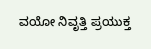ವಯೋ ನಿವೃತ್ತಿ ಪ್ರಯುಕ್ತ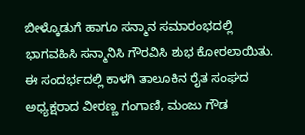ಬೀಳ್ಕೊಡುಗೆ ಹಾಗೂ ಸನ್ಮಾನ ಸಮಾರಂಭದಲ್ಲಿ ಭಾಗವಹಿಸಿ ಸನ್ಮಾನಿಸಿ ಗೌರವಿಸಿ ಶುಭ ಕೋರಲಾಯಿತು.
ಈ ಸಂದರ್ಭದಲ್ಲಿ ಕಾಳಗಿ ತಾಲೂಕಿನ ರೈತ ಸಂಘದ ಅಧ್ಯಕ್ಷರಾದ ವೀರಣ್ಣ ಗಂಗಾಣಿ, ಮಂಜು ಗೌಡ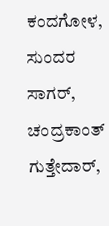ಕಂದಗೋಳ, ಸುಂದರ ಸಾಗರ್, ಚಂದ್ರಕಾಂತ್ ಗುತ್ತೇದಾರ್,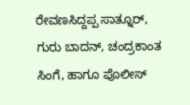ರೇವಣಸಿದ್ದಪ್ಪ ಸಾತ್ನೂರ್, ಗುರು ಬಾದನ್, ಚಂದ್ರಕಾಂತ ಸಿಂಗೆ, ಹಾಗೂ ಪೊಲೀಸ್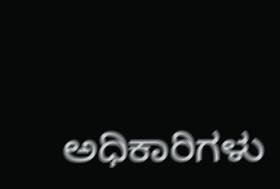ಅಧಿಕಾರಿಗಳು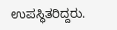ಉಪಸ್ಥಿತರಿದ್ದರು.